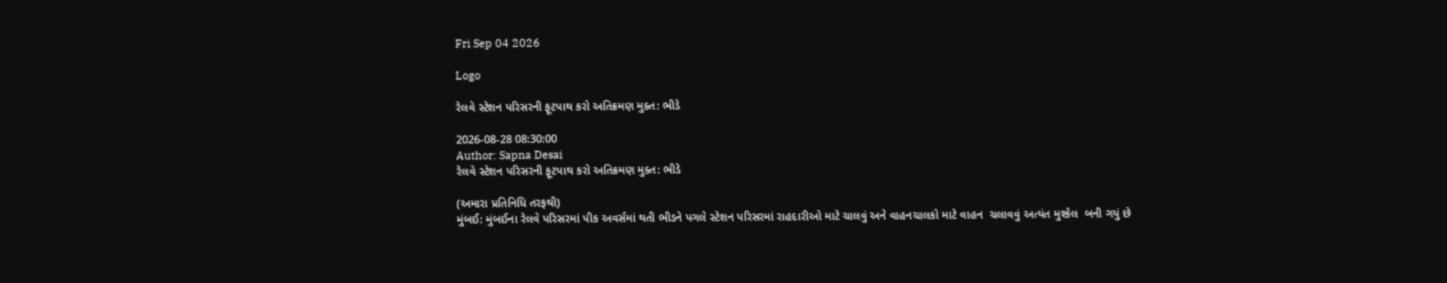Fri Sep 04 2026

Logo

રેલવે સ્ટેશન પરિસરની ફૂટપાથ કરો અતિક્રમણ મુક્ત: ભીડે

2026-08-28 08:30:00
Author: Sapna Desai
રેલવે સ્ટેશન પરિસરની ફૂટપાથ કરો અતિક્રમણ મુક્ત: ભીડે

(અમારા પ્રતિનિધિ તરફથી)
મુંબઈ: મુંબઈના રેલવે પરિસરમાં પીક અવર્સમાં થતી ભીડને પગલે સ્ટેશન પરિસરમાં રાહદારીઓ માટે ચાલવું અને વાહનચાલકો માટે વાહન  ચલાવવું અત્યંત મુશ્કેલ  બની ગયું છે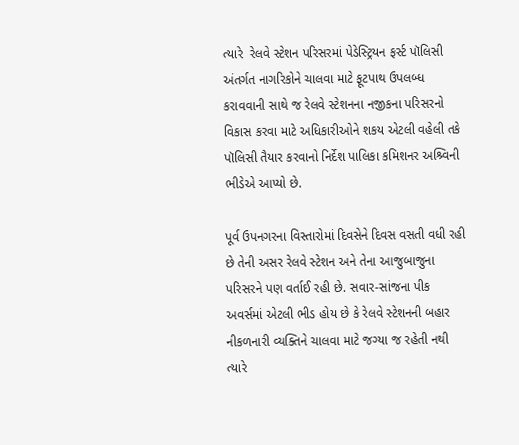ત્યારે  રેલવે સ્ટેશન પરિસરમાં પેડેસ્ટ્રિયન ફર્સ્ટ પૉલિસી અંતર્ગત નાગરિકોને ચાલવા માટે ફૂટપાથ ઉપલબ્ધ કરાવવાની સાથે જ રેલવે સ્ટેશનના નજીકના પરિસરનો વિકાસ કરવા માટે અધિકારીઓને શકય એટલી વહેલી તકે પૉલિસી તૈયાર કરવાનો નિર્દેશ પાલિકા કમિશનર અશ્ર્વિની ભીડેએ આપ્યો છે.

પૂર્વ ઉપનગરના વિસ્તારોમાં દિવસેને દિવસ વસતી વધી રહી છે તેની અસર રેલવે સ્ટેશન અને તેના આજુબાજુના પરિસરને પણ વર્તાઈ રહી છે. સવાર-સાંજના પીક અવર્સમાં એટલી ભીડ હોય છે કે રેલવે સ્ટેશનની બહાર નીકળનારી વ્યક્તિને ચાલવા માટે જગ્યા જ રહેતી નથી ત્યારે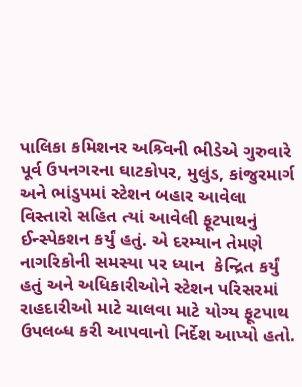પાલિકા કમિશનર અશ્ર્વિની ભીડેએ ગુરુવારે પૂર્વ ઉપનગરના ઘાટકોપર, મુલુંડ, કાંજુરમાર્ગ અને ભાંડુપમાં સ્ટેશન બહાર આવેલા વિસ્તારો સહિત ત્યાં આવેલી ફૂટપાથનું ઈન્સ્પેકશન કર્યું હતું. એ દરમ્યાન તેમણે નાગરિકોની સમસ્યા પર ધ્યાન  કેન્દ્રિત કર્યું હતું અને અધિકારીઓને સ્ટેશન પરિસરમાં રાહદારીઓ માટે ચાલવા માટે યોગ્ય ફૂટપાથ ઉપલબ્ધ કરી આપવાનો નિર્દેશ આપ્યો હતો.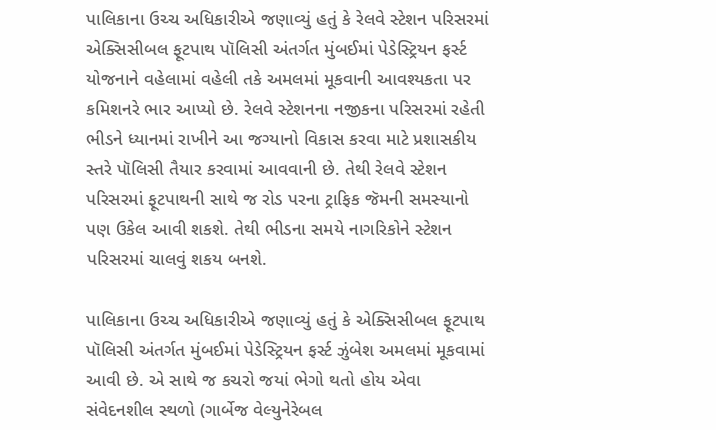પાલિકાના ઉચ્ચ અધિકારીએ જણાવ્યું હતું કે રેલવે સ્ટેશન પરિસરમાં એક્સિસીબલ ફૂટપાથ પૉલિસી અંતર્ગત મુંબઈમાં પેડેસ્ટ્રિયન ફર્સ્ટ યોજનાને વહેલામાં વહેલી તકે અમલમાં મૂકવાની આવશ્યકતા પર કમિશનરે ભાર આપ્યો છે. રેલવે સ્ટેશનના નજીકના પરિસરમાં રહેતી ભીડને ધ્યાનમાં રાખીને આ જગ્યાનો વિકાસ કરવા માટે પ્રશાસકીય સ્તરે પૉલિસી તૈયાર કરવામાં આવવાની છે. તેથી રેલવે સ્ટેશન પરિસરમાં ફૂટપાથની સાથે જ રોડ પરના ટ્રાફિક જૅમની સમસ્યાનો પણ ઉકેલ આવી શકશે. તેથી ભીડના સમયે નાગરિકોને સ્ટેશન પરિસરમાં ચાલવું શકય બનશે.

પાલિકાના ઉચ્ચ અધિકારીએ જણાવ્યું હતું કે એક્સિસીબલ ફૂટપાથ પૉલિસી અંતર્ગત મુંબઈમાં પેડેસ્ટ્રિયન ફર્સ્ટ ઝુંબેશ અમલમાં મૂકવામાં આવી છે. એ સાથે જ કચરો જયાં ભેગો થતો હોય એવા સંવેદનશીલ સ્થળો (ગાર્બેજ વેલ્યુનેરેબલ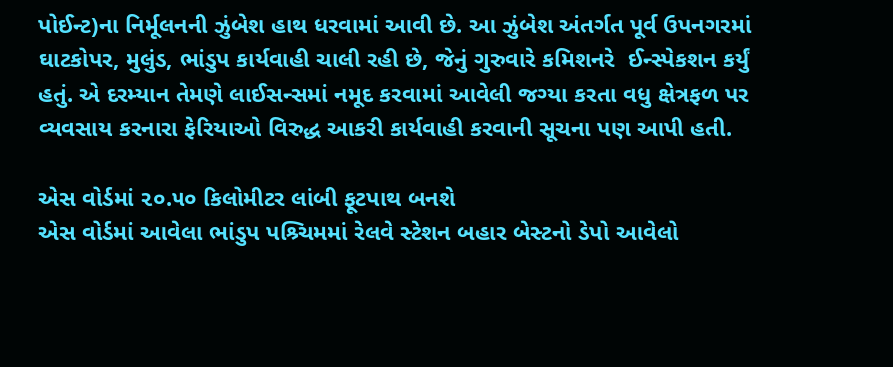પોઈન્ટ)ના નિર્મૂલનની ઝુંબેશ હાથ ધરવામાં આવી છે. આ ઝુંબેશ અંતર્ગત પૂર્વ ઉપનગરમાં ઘાટકોપર, મુલુંડ, ભાંડુપ કાર્યવાહી ચાલી રહી છે, જેનું ગુરુવારે કમિશનરે  ઈન્સ્પેકશન કર્યું હતું. એ દરમ્યાન તેમણે લાઈસન્સમાં નમૂદ કરવામાં આવેલી જગ્યા કરતા વધુ ક્ષેત્રફળ પર વ્યવસાય કરનારા ફેરિયાઓ વિરુદ્ધ આકરી કાર્યવાહી કરવાની સૂચના પણ આપી હતી.

એસ વોર્ડમાં ૨૦.૫૦ કિલોમીટર લાંબી ફૂટપાથ બનશે
એસ વોર્ડમાં આવેલા ભાંડુપ પશ્ર્ચિમમાં રેલવે સ્ટેશન બહાર બેસ્ટનો ડેપો આવેલો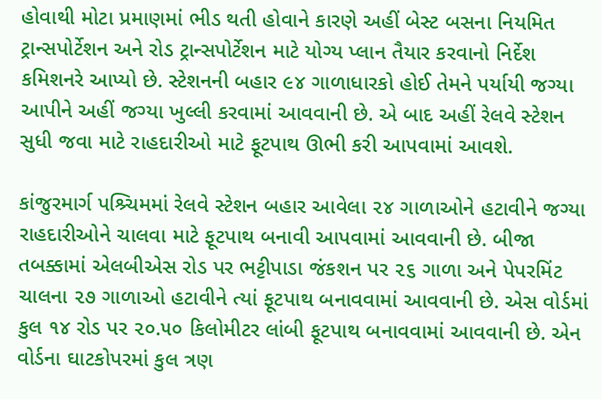હોવાથી મોટા પ્રમાણમાં ભીડ થતી હોવાને કારણે અહીં બેસ્ટ બસના નિયમિત ટ્રાન્સપોર્ટેશન અને રોડ ટ્રાન્સપોર્ટેશન માટે યોગ્ય પ્લાન તૈયાર કરવાનો નિર્દેશ કમિશનરે આપ્યો છે. સ્ટેશનની બહાર ૯૪ ગાળાધારકો હોઈ તેમને પર્યાયી જગ્યા આપીને અહીં જગ્યા ખુલ્લી કરવામાં આવવાની છે. એ બાદ અહીં રેલવે સ્ટેશન સુધી જવા માટે રાહદારીઓ માટે ફૂટપાથ ઊભી કરી આપવામાં આવશે.

કાંજુરમાર્ગ પશ્ર્ચિમમાં રેલવે સ્ટેશન બહાર આવેલા ૨૪ ગાળાઓને હટાવીને જગ્યા રાહદારીઓને ચાલવા માટે ફૂટપાથ બનાવી આપવામાં આવવાની છે. બીજા તબક્કામાં એલબીએસ રોડ પર ભટ્ટીપાડા જંકશન પર ૨૬ ગાળા અને પેપરમિંટ ચાલના ૨૭ ગાળાઓ હટાવીને ત્યાં ફૂટપાથ બનાવવામાં આવવાની છે. એસ વોર્ડમાં કુલ ૧૪ રોડ પર ૨૦.૫૦ કિલોમીટર લાંબી ફૂટપાથ બનાવવામાં આવવાની છે. એન વોર્ડના ઘાટકોપરમાં કુલ ત્રણ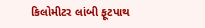કિલોમીટર લાંબી ફૂટપાથ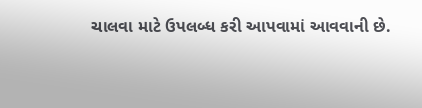ચાલવા માટે ઉપલબ્ધ કરી આપવામાં આવવાની છે.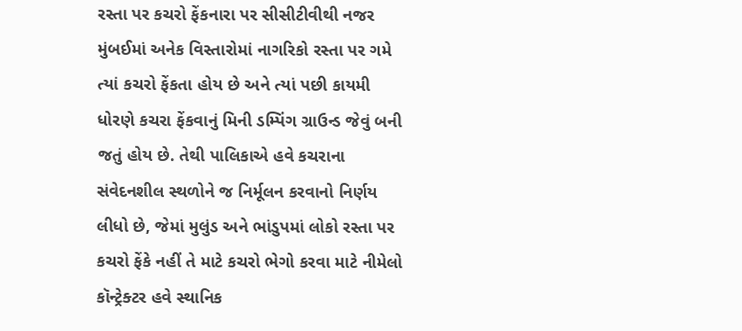રસ્તા પર કચરો ફેંકનારા પર સીસીટીવીથી નજર
મુંબઈમાં અનેક વિસ્તારોમાં નાગરિકો રસ્તા પર ગમે ત્યાં કચરો ફેંકતા હોય છે અને ત્યાં પછી કાયમી ધોરણે કચરા ફેંકવાનું મિની ડમ્પિંગ ગ્રાઉન્ડ જેવું બની જતું હોય છે. તેથી પાલિકાએ હવે કચરાના સંવેદનશીલ સ્થળોને જ નિર્મૂલન કરવાનો નિર્ણય લીધો છે, જેમાં મુલુંડ અને ભાંડુપમાં લોકો રસ્તા પર કચરો ફેંકે નહીં તે માટે કચરો ભેગો કરવા માટે નીમેલો કૉન્ટ્રેક્ટર હવે સ્થાનિક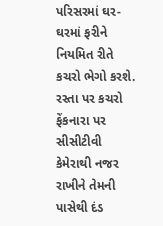પરિસરમાં ઘર-ઘરમાં ફરીને નિયમિત રીતે કચરો ભેગો કરશે. રસ્તા પર કચરો ફેંકનારા પર સીસીટીવી કેમેરાથી નજર રાખીને તેમની પાસેથી દંડ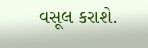વસૂલ કરાશે.